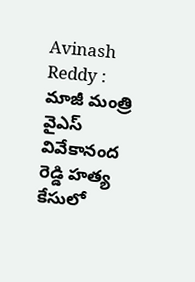Avinash Reddy : మాజీ మంత్రి వైఎస్ వివేకానంద రెడ్డి హత్య కేసులో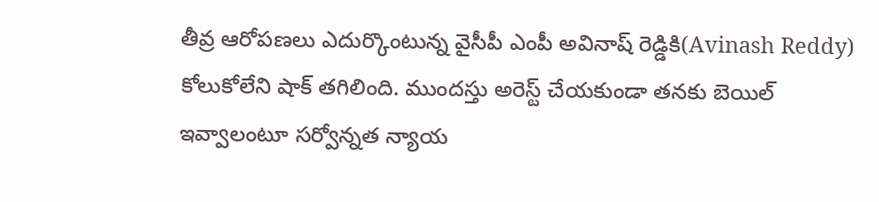తీవ్ర ఆరోపణలు ఎదుర్కొంటున్న వైసీపీ ఎంపీ అవినాష్ రెడ్డికి(Avinash Reddy) కోలుకోలేని షాక్ తగిలింది. ముందస్తు అరెస్ట్ చేయకుండా తనకు బెయిల్ ఇవ్వాలంటూ సర్వోన్నత న్యాయ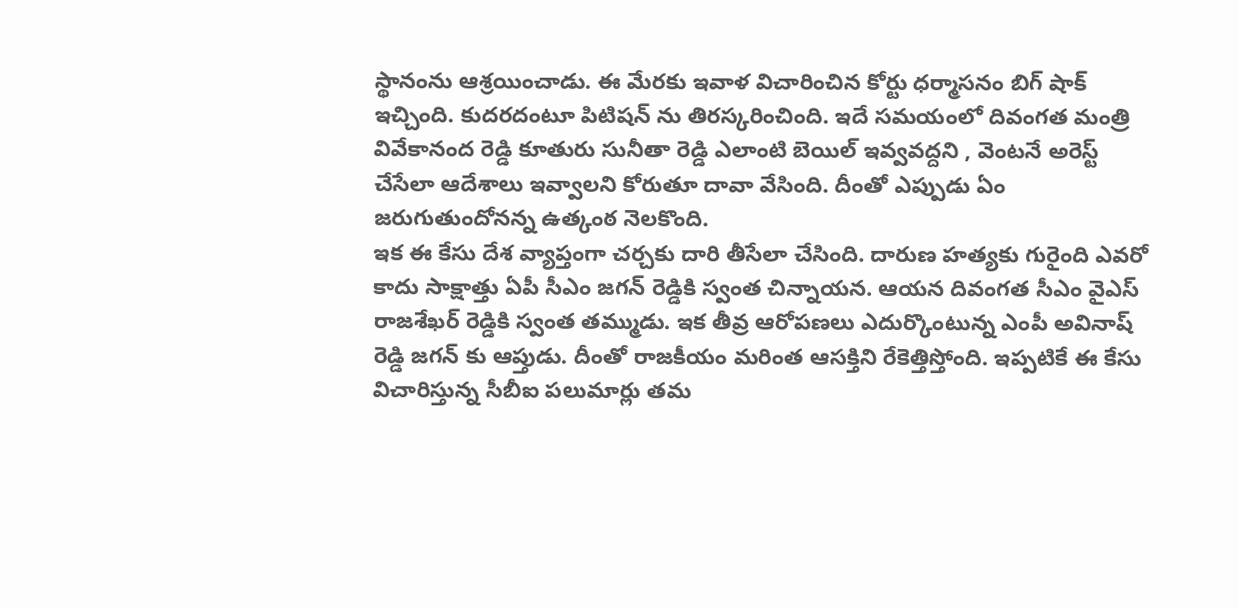స్థానంను ఆశ్రయించాడు. ఈ మేరకు ఇవాళ విచారించిన కోర్టు ధర్మాసనం బిగ్ షాక్ ఇచ్చింది. కుదరదంటూ పిటిషన్ ను తిరస్కరించింది. ఇదే సమయంలో దివంగత మంత్రి వివేకానంద రెడ్డి కూతురు సునీతా రెడ్డి ఎలాంటి బెయిల్ ఇవ్వవద్దని , వెంటనే అరెస్ట్ చేసేలా ఆదేశాలు ఇవ్వాలని కోరుతూ దావా వేసింది. దీంతో ఎప్పుడు ఏం జరుగుతుందోనన్న ఉత్కంఠ నెలకొంది.
ఇక ఈ కేసు దేశ వ్యాప్తంగా చర్చకు దారి తీసేలా చేసింది. దారుణ హత్యకు గురైంది ఎవరో కాదు సాక్షాత్తు ఏపీ సీఎం జగన్ రెడ్డికి స్వంత చిన్నాయన. ఆయన దివంగత సీఎం వైఎస్ రాజశేఖర్ రెడ్డికి స్వంత తమ్ముడు. ఇక తీవ్ర ఆరోపణలు ఎదుర్కొంటున్న ఎంపీ అవినాష్ రెడ్డి జగన్ కు ఆప్తుడు. దీంతో రాజకీయం మరింత ఆసక్తిని రేకెత్తిస్తోంది. ఇప్పటికే ఈ కేసు విచారిస్తున్న సీబీఐ పలుమార్లు తమ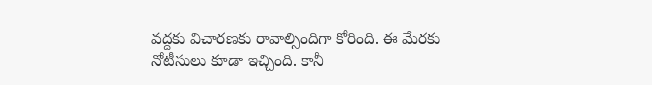వద్దకు విచారణకు రావాల్సిందిగా కోరింది. ఈ మేరకు నోటీసులు కూడా ఇచ్చింది. కానీ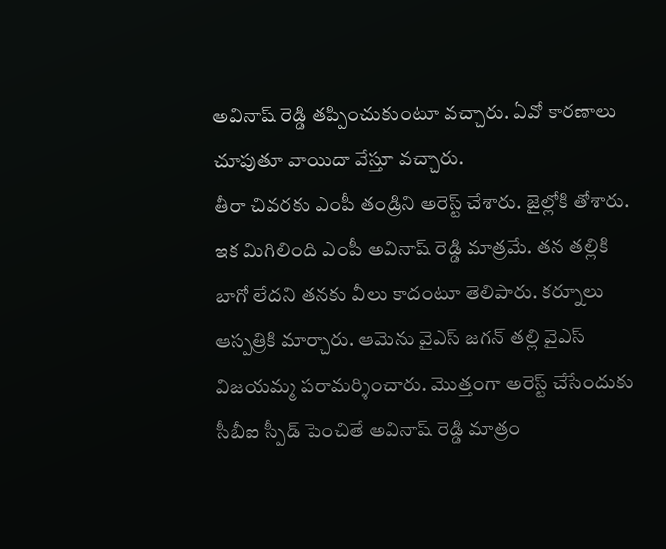అవినాష్ రెడ్డి తప్పించుకుంటూ వచ్చారు. ఏవో కారణాలు చూపుతూ వాయిదా వేస్తూ వచ్చారు.
తీరా చివరకు ఎంపీ తండ్రిని అరెస్ట్ చేశారు. జైల్లోకి తోశారు. ఇక మిగిలింది ఎంపీ అవినాష్ రెడ్డి మాత్రమే. తన తల్లికి బాగో లేదని తనకు వీలు కాదంటూ తెలిపారు. కర్నూలు ఆస్పత్రికి మార్చారు. ఆమెను వైఎస్ జగన్ తల్లి వైఎస్ విజయమ్మ పరామర్శించారు. మొత్తంగా అరెస్ట్ చేసేందుకు సీబీఐ స్పీడ్ పెంచితే అవినాష్ రెడ్డి మాత్రం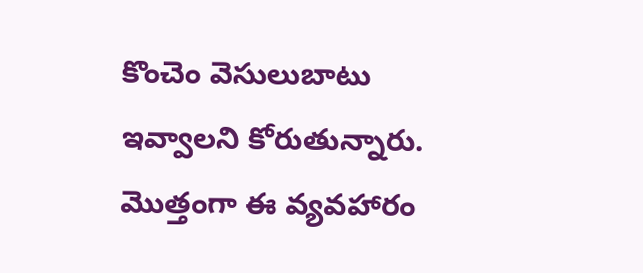కొంచెం వెసులుబాటు ఇవ్వాలని కోరుతున్నారు. మొత్తంగా ఈ వ్యవహారం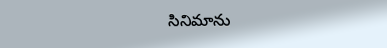సినిమాను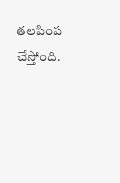తలపింప చేస్తోంది.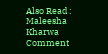Also Read : Maleesha Kharwa Comment